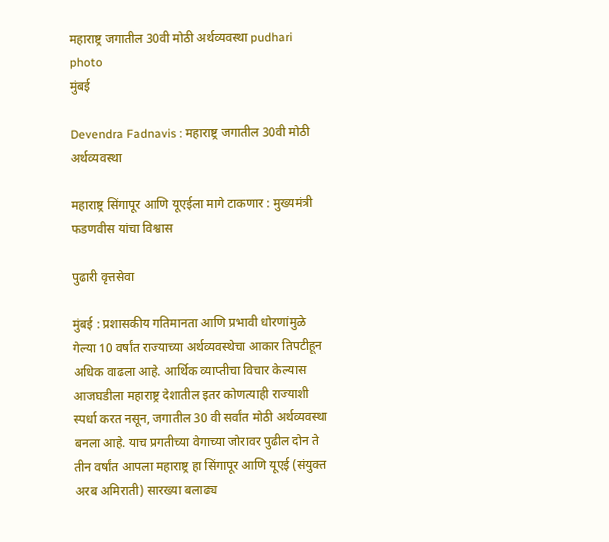महाराष्ट्र जगातील 30वी मोठी अर्थव्यवस्था pudhari photo
मुंबई

Devendra Fadnavis : महाराष्ट्र जगातील 30वी मोठी अर्थव्यवस्था

महाराष्ट्र सिंगापूर आणि यूएईला मागे टाकणार : मुख्यमंत्री फडणवीस यांचा विश्वास

पुढारी वृत्तसेवा

मुंबई : प्रशासकीय गतिमानता आणि प्रभावी धोरणांमुळे गेल्या 10 वर्षांत राज्याच्या अर्थव्यवस्थेचा आकार तिपटीहून अधिक वाढला आहे. आर्थिक व्याप्तीचा विचार केल्यास आजघडीला महाराष्ट्र देशातील इतर कोणत्याही राज्याशी स्पर्धा करत नसून, जगातील 30 वी सर्वांत मोठी अर्थव्यवस्था बनला आहे. याच प्रगतीच्या वेगाच्या जोरावर पुढील दोन ते तीन वर्षांत आपला महाराष्ट्र हा सिंगापूर आणि यूएई (संयुक्त अरब अमिराती) सारख्या बलाढ्य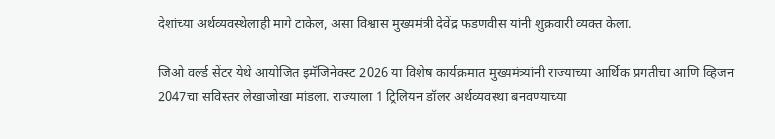देशांच्या अर्थव्यवस्थेलाही मागे टाकेल, असा विश्वास मुख्यमंत्री देवेंद्र फडणवीस यांनी शुक्रवारी व्यक्त केला.

जिओ वर्ल्ड सेंटर येथे आयोजित इमॅजिनेक्स्ट 2026 या विशेष कार्यक्रमात मुख्यमंत्र्यांनी राज्याच्या आर्थिक प्रगतीचा आणि व्हिजन 2047चा सविस्तर लेखाजोखा मांडला. राज्याला 1 ट्रिलियन डॉलर अर्थव्यवस्था बनवण्याच्या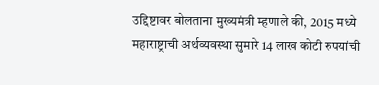उद्दिष्टावर बोलताना मुख्यमंत्री म्हणाले की, 2015 मध्ये महाराष्ट्राची अर्थव्यवस्था सुमारे 14 लाख कोटी रुपयांची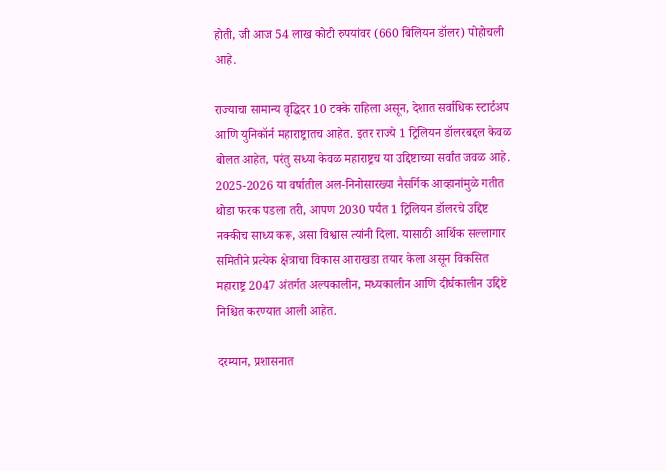होती, जी आज 54 लाख कोटी रुपयांवर (660 बिलियन डॉलर) पोहोचली आहे.

राज्याचा सामान्य वृद्धिदर 10 टक्के राहिला असून, देशात सर्वाधिक स्टार्टअप आणि युनिकॉर्न महाराष्ट्रातच आहेत. इतर राज्ये 1 ट्रिलियन डॉलरबद्दल केवळ बोलत आहेत, परंतु सध्या केवळ महाराष्ट्रच या उद्दिष्टाच्या सर्वांत जवळ आहे. 2025-2026 या वर्षातील अल-निनोसारख्या नैसर्गिक आव्हानांमुळे गतीत थोडा फरक पडला तरी, आपण 2030 पर्यंत 1 ट्रिलियन डॉलरचे उद्दिष्ट नक्कीच साध्य करू, असा विश्वास त्यांनी दिला. यासाठी आर्थिक सल्लागार समितीने प्रत्येक क्षेत्राचा विकास आराखडा तयार केला असून विकसित महाराष्ट्र 2047 अंतर्गत अल्पकालीन, मध्यकालीन आणि दीर्घकालीन उद्दिष्टे निश्चित करण्यात आली आहेत.

दरम्यान, प्रशासनात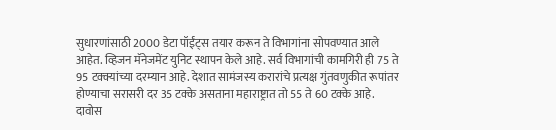सुधारणांसाठी 2000 डेटा पॉईंट्स तयार करून ते विभागांना सोपवण्यात आले आहेत. व्हिजन मॅनेजमेंट युनिट स्थापन केले आहे. सर्व विभागांची कामगिरी ही 75 ते 95 टक्क्यांच्या दरम्यान आहे. देशात सामंजस्य करारांचे प्रत्यक्ष गुंतवणुकीत रूपांतर होण्याचा सरासरी दर 35 टक्के असताना महाराष्ट्रात तो 55 ते 60 टक्के आहे. दावोस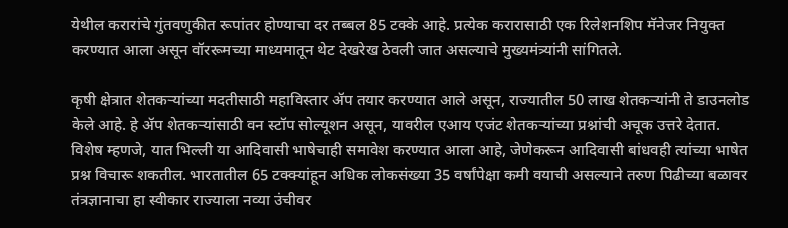येथील करारांचे गुंतवणुकीत रूपांतर होण्याचा दर तब्बल 85 टक्के आहे. प्रत्येक करारासाठी एक रिलेशनशिप मॅनेजर नियुक्त करण्यात आला असून वॉररूमच्या माध्यमातून थेट देखरेख ठेवली जात असल्याचे मुख्यमंत्र्यांनी सांगितले.

कृषी क्षेत्रात शेतकऱ्यांच्या मदतीसाठी महाविस्तार ॲप तयार करण्यात आले असून, राज्यातील 50 लाख शेतकऱ्यांनी ते डाउनलोड केले आहे. हे ॲप शेतकऱ्यांसाठी वन स्टॉप सोल्यूशन असून, यावरील एआय एजंट शेतकऱ्यांच्या प्रश्नांची अचूक उत्तरे देतात. विशेष म्हणजे, यात भिल्ली या आदिवासी भाषेचाही समावेश करण्यात आला आहे, जेणेकरून आदिवासी बांधवही त्यांच्या भाषेत प्रश्न विचारू शकतील. भारतातील 65 टक्क्यांहून अधिक लोकसंख्या 35 वर्षांपेक्षा कमी वयाची असल्याने तरुण पिढीच्या बळावर तंत्रज्ञानाचा हा स्वीकार राज्याला नव्या उंचीवर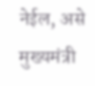नेईल, असे मुख्यमंत्री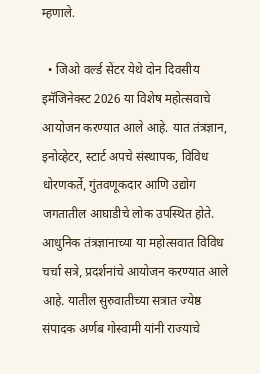म्हणाले.

  • जिओ वर्ल्ड सेंटर येथे दोन दिवसीय इमॅजिनेक्स्ट 2026 या विशेष महोत्सवाचे आयोजन करण्यात आले आहे. यात तंत्रज्ञान, इनोव्हेटर, स्टार्ट अपचे संस्थापक, विविध धोरणकर्ते, गुंतवणूकदार आणि उद्योग जगतातील आघाडीचे लोक उपस्थित होते. आधुनिक तंत्रज्ञानाच्या या महोत्सवात विविध चर्चा सत्रे, प्रदर्शनांचे आयोजन करण्यात आले आहे. यातील सुरुवातीच्या सत्रात ज्येष्ठ संपादक अर्णब गोस्वामी यांनी राज्याचे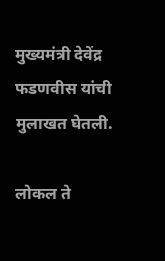मुख्यमंत्री देवेंद्र फडणवीस यांची मुलाखत घेतली.

लोकल ते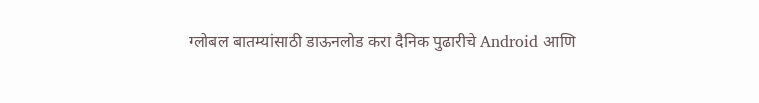ग्लोबल बातम्यांसाठी डाऊनलोड करा दैनिक पुढारीचे Android आणि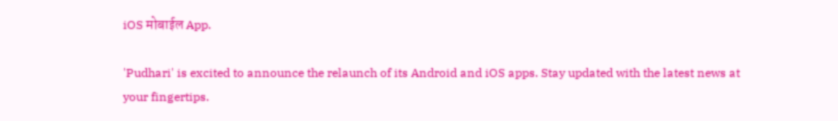iOS मोबाईल App.

'Pudhari' is excited to announce the relaunch of its Android and iOS apps. Stay updated with the latest news at your fingertips.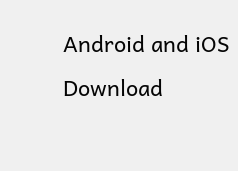Android and iOS Download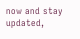now and stay updated,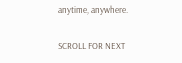anytime, anywhere.

SCROLL FOR NEXT